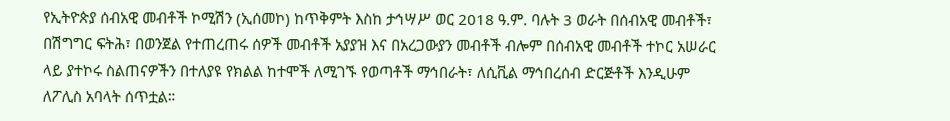የኢትዮጵያ ሰብአዊ መብቶች ኮሚሽን (ኢሰመኮ) ከጥቅምት እስከ ታኅሣሥ ወር 2018 ዓ.ም. ባሉት 3 ወራት በሰብአዊ መብቶች፣ በሽግግር ፍትሕ፣ በወንጀል የተጠረጠሩ ሰዎች መብቶች አያያዝ እና በአረጋውያን መብቶች ብሎም በሰብአዊ መብቶች ተኮር አሠራር ላይ ያተኮሩ ስልጠናዎችን በተለያዩ የክልል ከተሞች ለሚገኙ የወጣቶች ማኅበራት፣ ለሲቪል ማኅበረሰብ ድርጅቶች እንዲሁም ለፖሊስ አባላት ሰጥቷል።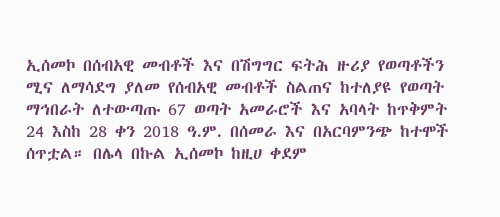ኢሰመኮ በሰብአዊ መብቶች እና በሽግግር ፍትሕ ዙሪያ የወጣቶችን ሚና ለማሳደግ ያለመ የሰብአዊ መብቶች ስልጠና ከተለያዩ የወጣት ማኅበራት ለተውጣጡ 67 ወጣት አመራሮች እና አባላት ከጥቅምት 24 እስከ 28 ቀን 2018 ዓ.ም. በሰመራ እና በአርባምንጭ ከተሞች ሰጥቷል። በሌላ በኩል ኢሰመኮ ከዚሀ ቀደም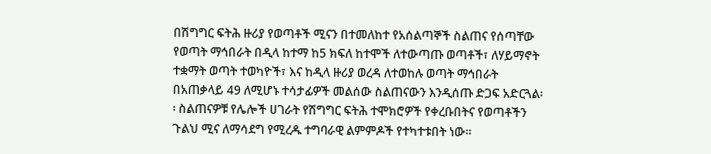በሽግግር ፍትሕ ዙሪያ የወጣቶች ሚናን በተመለከተ የአሰልጣኞች ስልጠና የሰጣቸው የወጣት ማኅበራት በዲላ ከተማ ከ5 ክፍለ ከተሞች ለተውጣጡ ወጣቶች፣ ለሃይማኖት ተቋማት ወጣት ተወካዮች፣ እና ከዲላ ዙሪያ ወረዳ ለተወከሉ ወጣት ማኅበራት በአጠቃላይ 49 ለሚሆኑ ተሳታፊዎች መልሰው ስልጠናውን እንዲሰጡ ድጋፍ አድርጓል፡፡ ስልጠናዎቹ የሌሎች ሀገራት የሽግግር ፍትሕ ተሞክሮዎች የቀረቡበትና የወጣቶችን ጉልህ ሚና ለማሳደግ የሚረዱ ተግባራዊ ልምምዶች የተካተቱበት ነው።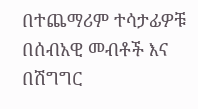በተጨማሪም ተሳታፊዎቹ በሰብአዊ መብቶች እና በሽግግር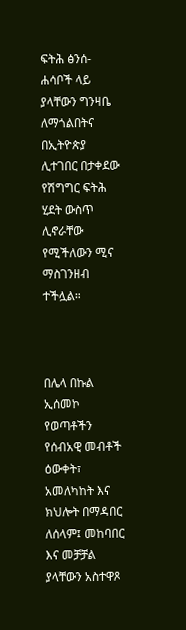ፍትሕ ፅንሰ-ሐሳቦች ላይ ያላቸውን ግንዛቤ ለማጎልበትና በኢትዮጵያ ሊተገበር በታቀደው የሽግግር ፍትሕ ሂደት ውስጥ ሊኖራቸው የሚችለውን ሚና ማስገንዘብ ተችሏል።



በሌላ በኩል ኢሰመኮ የወጣቶችን የሰብአዊ መብቶች ዕውቀት፣ አመለካከት እና ክህሎት በማዳበር ለሰላም፤ መከባበር እና መቻቻል ያላቸውን አስተዋጾ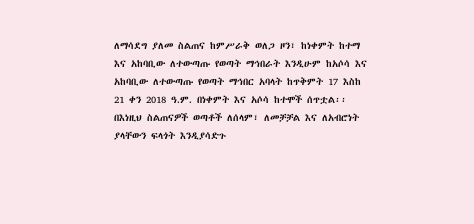ለማሳደግ ያለመ ስልጠና ከምሥራቅ ወለጋ ዞን፣ ከነቀምት ከተማ እና አከባቢው ለተውጣጡ የወጣት ማኅበራት እንዲሁም ከአሶሳ እና አከባቢው ለተውጣጡ የወጣት ማኅበር አባላት ከጥቅምት 17 እስከ 21 ቀን 2018 ዓ.ም. በነቀምት እና አሶሳ ከተሞች ሰጥቷል፡፡ በእነዚህ ስልጠናዎች ወጣቶች ለሰላም፣ ለመቻቻል እና ለአብሮነት ያላቸውን ፍላጎት እንዲያሳድጉ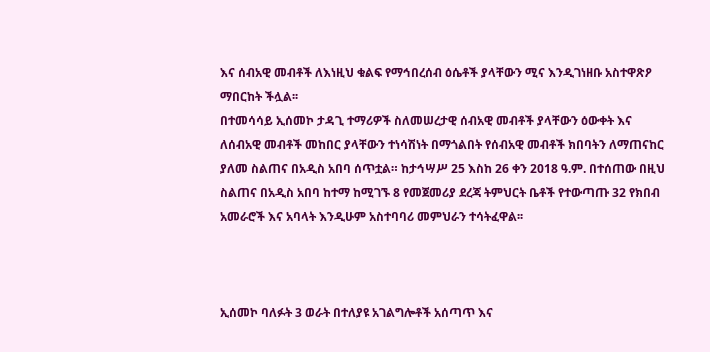እና ሰብአዊ መብቶች ለእነዚህ ቁልፍ የማኅበረሰብ ዕሴቶች ያላቸውን ሚና እንዲገነዘቡ አስተዋጽዖ ማበርከት ችሏል፡፡
በተመሳሳይ ኢሰመኮ ታዳጊ ተማሪዎች ስለመሠረታዊ ሰብአዊ መብቶች ያላቸውን ዕውቀት እና ለሰብአዊ መብቶች መከበር ያላቸውን ተነሳሽነት በማጎልበት የሰብአዊ መብቶች ክበባትን ለማጠናከር ያለመ ስልጠና በአዲስ አበባ ሰጥቷል። ከታኅሣሥ 25 እስከ 26 ቀን 2018 ዓ.ም. በተሰጠው በዚህ ስልጠና በአዲስ አበባ ከተማ ከሚገኙ 8 የመጀመሪያ ደረጃ ትምህርት ቤቶች የተውጣጡ 32 የክበብ አመራሮች እና አባላት እንዲሁም አስተባባሪ መምህራን ተሳትፈዋል፡፡



ኢሰመኮ ባለፉት 3 ወራት በተለያዩ አገልግሎቶች አሰጣጥ እና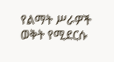የልማት ሥራዎች ወቅት የሚደርሱ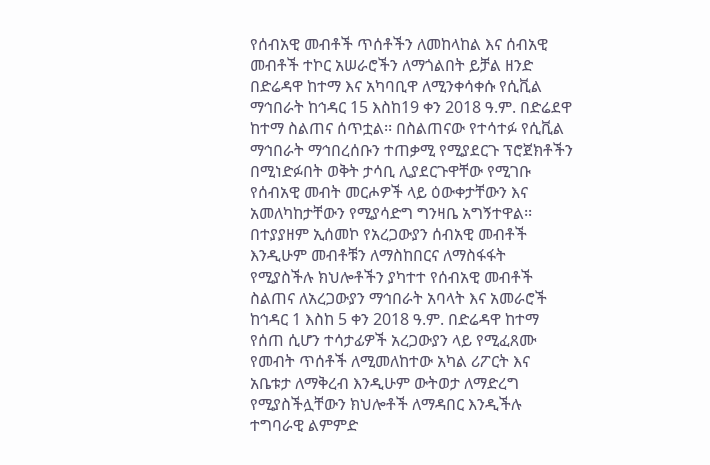የሰብአዊ መብቶች ጥሰቶችን ለመከላከል እና ሰብአዊ መብቶች ተኮር አሠራሮችን ለማጎልበት ይቻል ዘንድ በድሬዳዋ ከተማ እና አካባቢዋ ለሚንቀሳቀሱ የሲቪል ማኅበራት ከኅዳር 15 እስከ19 ቀን 2018 ዓ.ም. በድሬደዋ ከተማ ስልጠና ሰጥቷል፡፡ በስልጠናው የተሳተፉ የሲቪል ማኅበራት ማኅበረሰቡን ተጠቃሚ የሚያደርጉ ፕሮጀክቶችን በሚነድፉበት ወቅት ታሳቢ ሊያደርጉዋቸው የሚገቡ የሰብአዊ መብት መርሖዎች ላይ ዕውቀታቸውን እና አመለካከታቸውን የሚያሳድግ ግንዛቤ አግኝተዋል፡፡ በተያያዘም ኢሰመኮ የአረጋውያን ሰብአዊ መብቶች እንዲሁም መብቶቹን ለማስከበርና ለማስፋፋት የሚያስችሉ ክህሎቶችን ያካተተ የሰብአዊ መብቶች ስልጠና ለአረጋውያን ማኅበራት አባላት እና አመራሮች ከኅዳር 1 እስከ 5 ቀን 2018 ዓ.ም. በድሬዳዋ ከተማ የሰጠ ሲሆን ተሳታፊዎች አረጋውያን ላይ የሚፈጸሙ የመብት ጥሰቶች ለሚመለከተው አካል ሪፖርት እና አቤቱታ ለማቅረብ እንዲሁም ውትወታ ለማድረግ የሚያስችሏቸውን ክህሎቶች ለማዳበር እንዲችሉ ተግባራዊ ልምምድ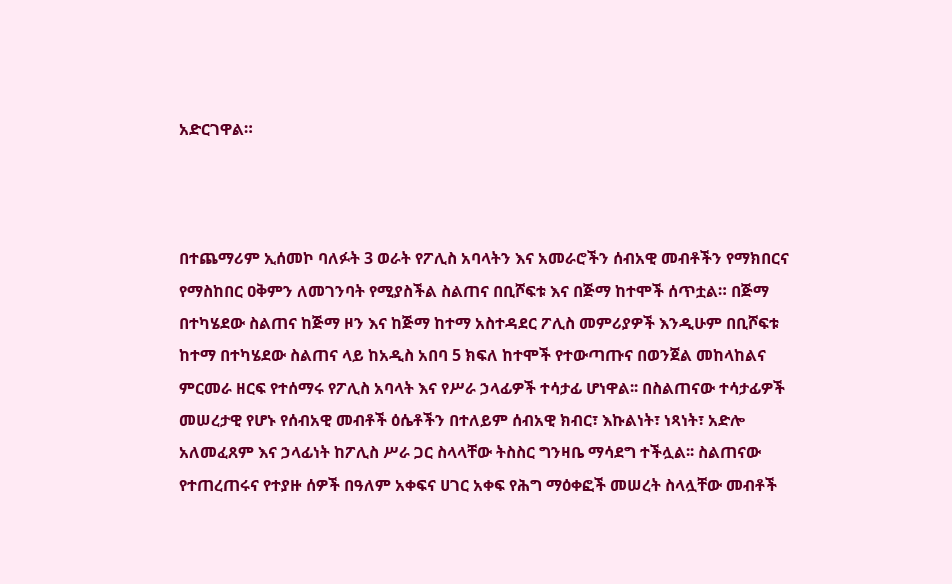አድርገዋል።



በተጨማሪም ኢሰመኮ ባለፉት 3 ወራት የፖሊስ አባላትን እና አመራሮችን ሰብአዊ መብቶችን የማክበርና የማስከበር ዐቅምን ለመገንባት የሚያስችል ስልጠና በቢሾፍቱ እና በጅማ ከተሞች ሰጥቷል። በጅማ በተካሄደው ስልጠና ከጅማ ዞን እና ከጅማ ከተማ አስተዳደር ፖሊስ መምሪያዎች እንዲሁም በቢሾፍቱ ከተማ በተካሄደው ስልጠና ላይ ከአዲስ አበባ 5 ክፍለ ከተሞች የተውጣጡና በወንጀል መከላከልና ምርመራ ዘርፍ የተሰማሩ የፖሊስ አባላት እና የሥራ ኃላፊዎች ተሳታፊ ሆነዋል፡፡ በስልጠናው ተሳታፊዎች መሠረታዊ የሆኑ የሰብአዊ መብቶች ዕሴቶችን በተለይም ሰብአዊ ክብር፣ እኩልነት፣ ነጻነት፣ አድሎ አለመፈጸም እና ኃላፊነት ከፖሊስ ሥራ ጋር ስላላቸው ትስስር ግንዛቤ ማሳደግ ተችሏል፡፡ ስልጠናው የተጠረጠሩና የተያዙ ሰዎች በዓለም አቀፍና ሀገር አቀፍ የሕግ ማዕቀፎች መሠረት ስላሏቸው መብቶች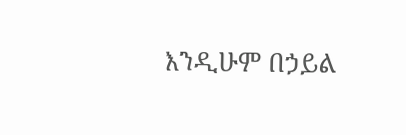እንዲሁም በኃይል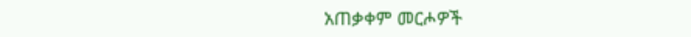አጠቃቀም መርሖዎች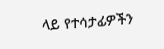ላይ የተሳታፊዎችን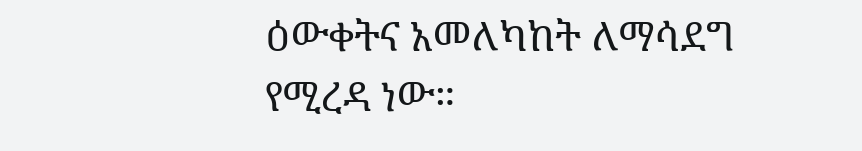ዕውቀትና አመለካከት ለማሳደግ የሚረዳ ነው።